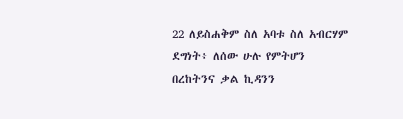22 ለይስሐቅም ስለ አባቱ ስለ አብርሃም ደግነት፥ ለሰው ሁሉ የምትሆን በረከትንና ቃል ኪዳንን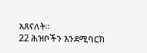አጸናለት።
22 ሕዝቦችን እንደሚባርክ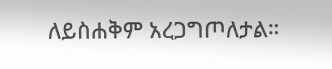ለይስሐቅም አረጋግጦለታል።